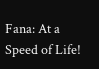Fana: At a Speed of Life!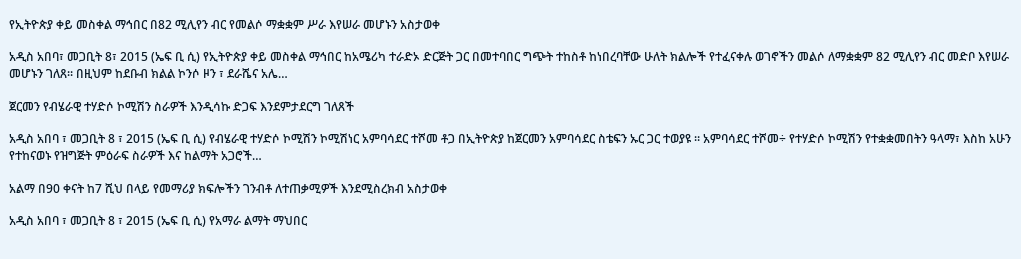የኢትዮጵያ ቀይ መስቀል ማኅበር በ82 ሚሊየን ብር የመልሶ ማቋቋም ሥራ እየሠራ መሆኑን አስታወቀ

አዲስ አበባ፣ መጋቢት 8፣ 2015 (ኤፍ ቢ ሲ) የኢትዮጵያ ቀይ መስቀል ማኅበር ከአሜሪካ ተራድኦ ድርጅት ጋር በመተባበር ግጭት ተከስቶ ከነበረባቸው ሁለት ክልሎች የተፈናቀሉ ወገኖችን መልሶ ለማቋቋም 82 ሚሊየን ብር መድቦ እየሠራ መሆኑን ገለጸ፡፡ በዚህም ከደቡብ ክልል ኮንሶ ዞን ፣ ደራሼና አሌ…

ጀርመን የብሄራዊ ተሃድሶ ኮሚሽን ስራዎች እንዲሳኩ ድጋፍ እንደምታደርግ ገለጸች

አዲስ አበባ ፣ መጋቢት 8 ፣ 2015 (ኤፍ ቢ ሲ) የብሄራዊ ተሃድሶ ኮሚሽን ኮሚሽነር አምባሳደር ተሾመ ቶጋ በኢትዮጵያ ከጀርመን አምባሳደር ስቴፍን ኡር ጋር ተወያዩ ። አምባሳደር ተሾመ÷ የተሃድሶ ኮሚሽን የተቋቋመበትን ዓላማ፣ እስከ አሁን የተከናወኑ የዝግጅት ምዕራፍ ስራዎች እና ከልማት አጋሮች…

አልማ በ90 ቀናት ከ7 ሺህ በላይ የመማሪያ ክፍሎችን ገንብቶ ለተጠቃሚዎች እንደሚስረክብ አስታወቀ

አዲስ አበባ ፣ መጋቢት 8 ፣ 2015 (ኤፍ ቢ ሲ) የአማራ ልማት ማህበር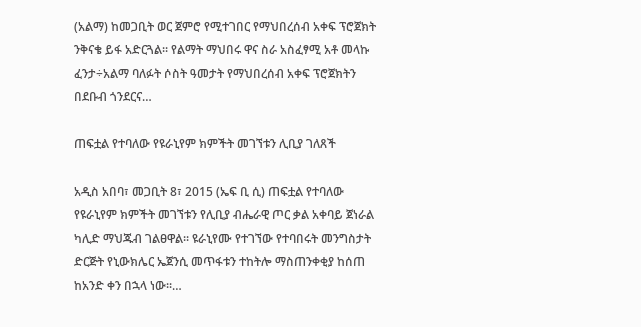(አልማ) ከመጋቢት ወር ጀምሮ የሚተገበር የማህበረሰብ አቀፍ ፕሮጀክት ንቅናቄ ይፋ አድርጓል፡፡ የልማት ማህበሩ ዋና ስራ አስፈፃሚ አቶ መላኩ ፈንታ÷አልማ ባለፉት ሶስት ዓመታት የማህበረሰብ አቀፍ ፕሮጀክትን በደቡብ ጎንደርና…

ጠፍቷል የተባለው የዩራኒየም ክምችት መገኘቱን ሊቢያ ገለጸች

አዲስ አበባ፣ መጋቢት 8፣ 2015 (ኤፍ ቢ ሲ) ጠፍቷል የተባለው የዩራኒየም ክምችት መገኘቱን የሊቢያ ብሔራዊ ጦር ቃል አቀባይ ጀነራል ካሊድ ማህጁብ ገልፀዋል፡፡ ዩራኒየሙ የተገኘው የተባበሩት መንግስታት ድርጅት የኒውክሌር ኤጀንሲ መጥፋቱን ተከትሎ ማስጠንቀቂያ ከሰጠ ከአንድ ቀን በኋላ ነው፡፡…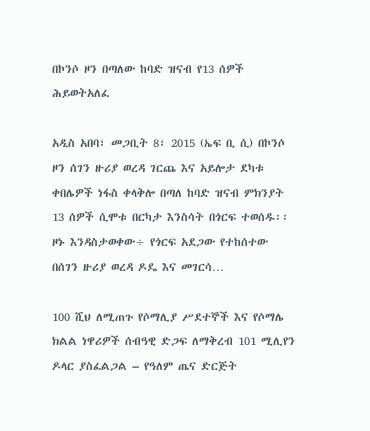በኮንሶ ዞን በጣለው ከባድ ዝናብ የ13 ሰዎች ሕይወትአለፈ

አዲስ አበባ፣ መጋቢት 8፣ 2015 (ኤፍ ቢ ሲ) በኮንሶ ዞን ሰገን ዙሪያ ወረዳ ገርጨ እና አይሎታ ደካቱ ቀበሌዎች ነፋስ ቀላቅሎ በጣለ ከባድ ዝናብ ምክንያት 13 ሰዎች ሲሞቱ በርካታ እንስሳት በጎርፍ ተወሰዱ፡፡ ዞኑ እንዳስታወቀው÷ የጎርፍ አደጋው የተከሰተው በሰገን ዙሪያ ወረዳ ዶዴ እና መገርሳ…

100 ሺህ ለሚጠጉ የሶማሊያ ሥደተኞች እና የሶማሌ ክልል ነዋሪዎች ሰብዓዊ ድጋፍ ለማቅረብ 101 ሚሊየን ዶላር ያስፈልጋል – የዓለም ጤና ድርጅት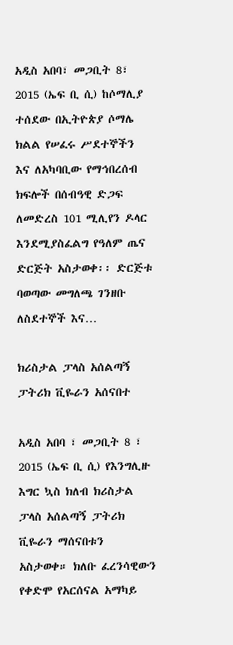አዲስ አበባ፣ መጋቢት 8፣ 2015 (ኤፍ ቢ ሲ) ከሶማሊያ ተሰደው በኢትዮጵያ ሶማሌ ክልል የሠፈሩ ሥደተኞችን እና ለአካባቢው የማኅበረሰብ ክፍሎች በሰብዓዊ ድጋፍ ለመድረስ 101 ሚሊየን ዶላር እንደሚያስፈልግ የዓለም ጤና ድርጅት አስታወቀ፡፡ ድርጅቱ ባወጣው መግለጫ ገንዘቡ ለስደተኞች እና…

ክሪስታል ፓላስ አሰልጣኝ ፓትሪክ ቪዬራን አሰናበተ

አዲስ አበባ ፣ መጋቢት 8 ፣ 2015 (ኤፍ ቢ ሲ) የእንግሊዙ እግር ኳስ ክለብ ክሪስታል ፓላስ አሰልጣኝ ፓትሪክ ቪዬራን ማሰናበቱን አስታወቀ። ክለቡ ፈረንሳዊውን የቀድሞ የአርሰናል አማካይ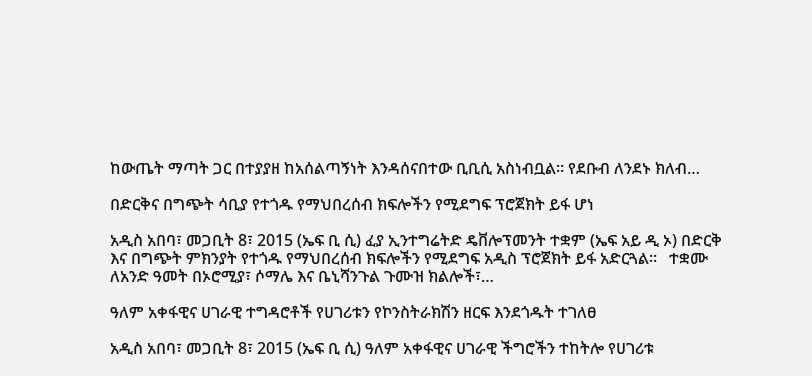ከውጤት ማጣት ጋር በተያያዘ ከአሰልጣኝነት እንዳሰናበተው ቢቢሲ አስነብቧል። የደቡብ ለንደኑ ክለብ…

በድርቅና በግጭት ሳቢያ የተጎዱ የማህበረሰብ ክፍሎችን የሚደግፍ ፕሮጀክት ይፋ ሆነ

አዲስ አበባ፣ መጋቢት 8፣ 2015 (ኤፍ ቢ ሲ) ፈያ ኢንተግሬትድ ዴቨሎፕመንት ተቋም (ኤፍ አይ ዲ ኦ) በድርቅ እና በግጭት ምክንያት የተጎዱ የማህበረሰብ ክፍሎችን የሚደግፍ አዲስ ፕሮጀክት ይፋ አድርጓል፡፡   ተቋሙ ለአንድ ዓመት በኦሮሚያ፣ ሶማሌ እና ቤኒሻንጉል ጉሙዝ ክልሎች፣…

ዓለም አቀፋዊና ሀገራዊ ተግዳሮቶች የሀገሪቱን የኮንስትራክሽን ዘርፍ እንደጎዱት ተገለፀ

አዲስ አበባ፣ መጋቢት 8፣ 2015 (ኤፍ ቢ ሲ) ዓለም አቀፋዊና ሀገራዊ ችግሮችን ተከትሎ የሀገሪቱ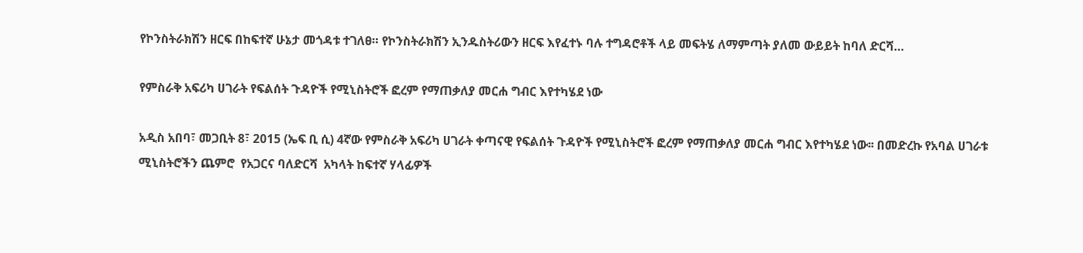የኮንስትራክሽን ዘርፍ በከፍተኛ ሁኔታ መጎዳቱ ተገለፀ። የኮንስትራክሽን ኢንዱስትሪውን ዘርፍ እየፈተኑ ባሉ ተግዳሮቶች ላይ መፍትሄ ለማምጣት ያለመ ውይይት ከባለ ድርሻ…

የምስራቅ አፍሪካ ሀገራት የፍልሰት ጉዳዮች የሚኒስትሮች ፎረም የማጠቃለያ መርሐ ግብር እየተካሄደ ነው

አዲስ አበባ፣ መጋቢት 8፣ 2015 (ኤፍ ቢ ሲ) 4ኛው የምስራቅ አፍሪካ ሀገራት ቀጣናዊ የፍልሰት ጉዳዮች የሚኒስትሮች ፎረም የማጠቃለያ መርሐ ግብር እየተካሄደ ነው፡፡ በመድረኩ የአባል ሀገራቱ ሚኒስትሮችን ጨምሮ  የአጋርና ባለድርሻ  አካላት ከፍተኛ ሃላፊዎች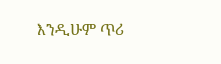እንዲሁም ጥሪ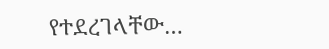የተደረገላቸው…